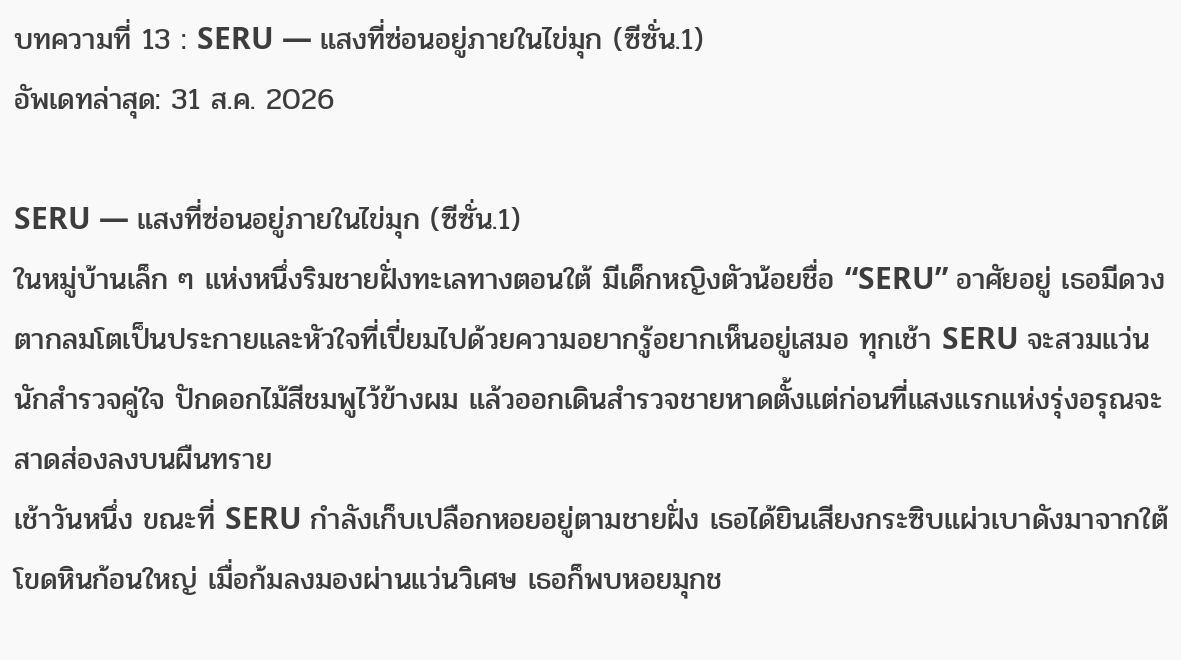บทความที่ 13 : SERU — แสงที่ซ่อนอยู่ภายในไข่มุก (ซีซั่น.1)
อัพเดทล่าสุด: 31 ส.ค. 2026

SERU — แสงที่ซ่อนอยู่ภายในไข่มุก (ซีซั่น.1)
ในหมู่บ้านเล็ก ๆ แห่งหนึ่งริมชายฝั่งทะเลทางตอนใต้ มีเด็กหญิงตัวน้อยชื่อ “SERU” อาศัยอยู่ เธอมีดวงตากลมโตเป็นประกายและหัวใจที่เปี่ยมไปด้วยความอยากรู้อยากเห็นอยู่เสมอ ทุกเช้า SERU จะสวมแว่นนักสำรวจคู่ใจ ปักดอกไม้สีชมพูไว้ข้างผม แล้วออกเดินสำรวจชายหาดตั้งแต่ก่อนที่แสงแรกแห่งรุ่งอรุณจะสาดส่องลงบนผืนทราย
เช้าวันหนึ่ง ขณะที่ SERU กำลังเก็บเปลือกหอยอยู่ตามชายฝั่ง เธอได้ยินเสียงกระซิบแผ่วเบาดังมาจากใต้โขดหินก้อนใหญ่ เมื่อก้มลงมองผ่านแว่นวิเศษ เธอก็พบหอยมุกช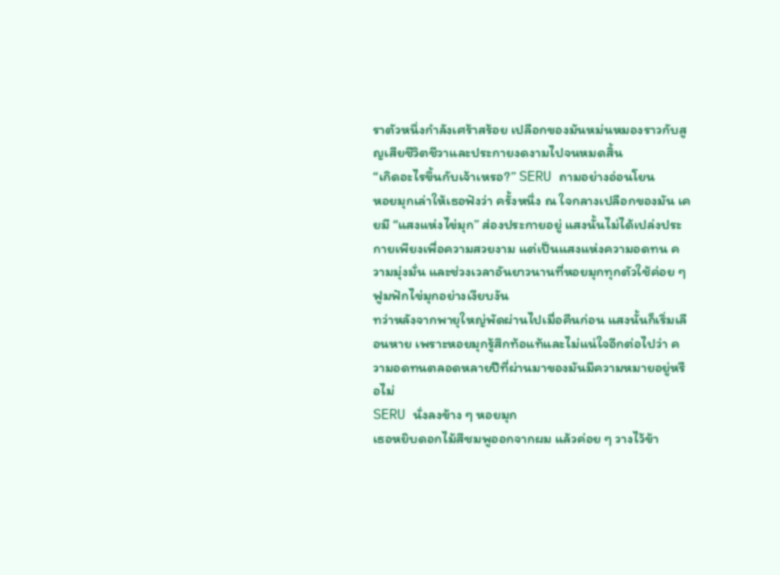ราตัวหนึ่งกำลังเศร้าสร้อย เปลือกของมันหม่นหมองราวกับสูญเสียชีวิตชีวาและประกายงดงามไปจนหมดสิ้น
“เกิดอะไรขึ้นกับเจ้าเหรอ?” SERU ถามอย่างอ่อนโยน
หอยมุกเล่าให้เธอฟังว่า ครั้งหนึ่ง ณ ใจกลางเปลือกของมัน เคยมี “แสงแห่งไข่มุก” ส่องประกายอยู่ แสงนั้นไม่ได้เปล่งประกายเพียงเพื่อความสวยงาม แต่เป็นแสงแห่งความอดทน ความมุ่งมั่น และช่วงเวลาอันยาวนานที่หอยมุกทุกตัวใช้ค่อย ๆ ฟูมฟักไข่มุกอย่างเงียบงัน
ทว่าหลังจากพายุใหญ่พัดผ่านไปเมื่อคืนก่อน แสงนั้นก็เริ่มเลือนหาย เพราะหอยมุกรู้สึกท้อแท้และไม่แน่ใจอีกต่อไปว่า ความอดทนตลอดหลายปีที่ผ่านมาของมันมีความหมายอยู่หรือไม่
SERU นั่งลงข้าง ๆ หอยมุก
เธอหยิบดอกไม้สีชมพูออกจากผม แล้วค่อย ๆ วางไว้ข้า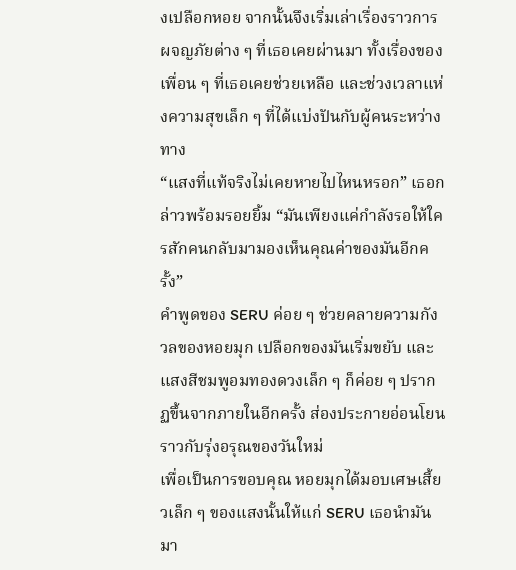งเปลือกหอย จากนั้นจึงเริ่มเล่าเรื่องราวการผจญภัยต่าง ๆ ที่เธอเคยผ่านมา ทั้งเรื่องของเพื่อน ๆ ที่เธอเคยช่วยเหลือ และช่วงเวลาแห่งความสุขเล็ก ๆ ที่ได้แบ่งปันกับผู้คนระหว่างทาง
“แสงที่แท้จริงไม่เคยหายไปไหนหรอก” เธอกล่าวพร้อมรอยยิ้ม “มันเพียงแค่กำลังรอให้ใครสักคนกลับมามองเห็นคุณค่าของมันอีกครั้ง”
คำพูดของ SERU ค่อย ๆ ช่วยคลายความกังวลของหอยมุก เปลือกของมันเริ่มขยับ และแสงสีชมพูอมทองดวงเล็ก ๆ ก็ค่อย ๆ ปรากฏขึ้นจากภายในอีกครั้ง ส่องประกายอ่อนโยนราวกับรุ่งอรุณของวันใหม่
เพื่อเป็นการขอบคุณ หอยมุกได้มอบเศษเสี้ยวเล็ก ๆ ของแสงนั้นให้แก่ SERU เธอนำมันมา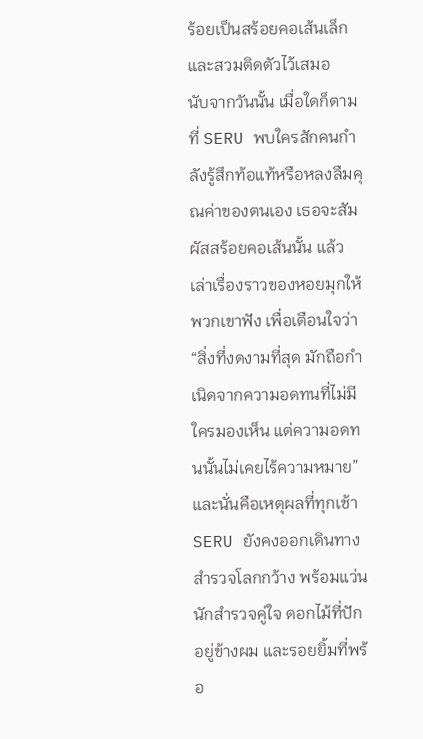ร้อยเป็นสร้อยคอเส้นเล็กและสวมติดตัวไว้เสมอ
นับจากวันนั้น เมื่อใดก็ตามที่ SERU พบใครสักคนกำลังรู้สึกท้อแท้หรือหลงลืมคุณค่าของตนเอง เธอจะสัมผัสสร้อยคอเส้นนั้น แล้วเล่าเรื่องราวของหอยมุกให้พวกเขาฟัง เพื่อเตือนใจว่า
“สิ่งที่งดงามที่สุด มักถือกำเนิดจากความอดทนที่ไม่มีใครมองเห็น แต่ความอดทนนั้นไม่เคยไร้ความหมาย”
และนั่นคือเหตุผลที่ทุกเช้า SERU ยังคงออกเดินทางสำรวจโลกกว้าง พร้อมแว่นนักสำรวจคู่ใจ ดอกไม้ที่ปักอยู่ข้างผม และรอยยิ้มที่พร้อ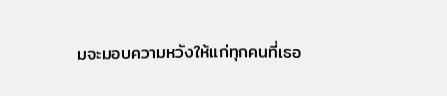มจะมอบความหวังให้แก่ทุกคนที่เธอ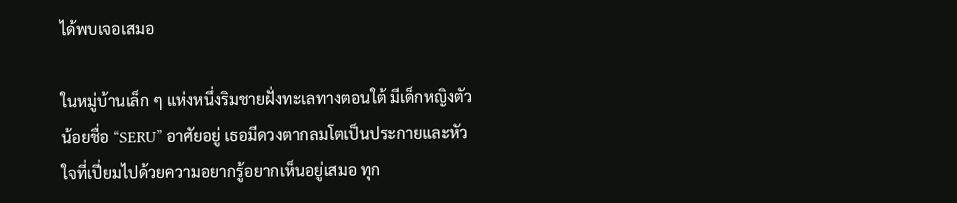ได้พบเจอเสมอ

ในหมู่บ้านเล็ก ๆ แห่งหนึ่งริมชายฝั่งทะเลทางตอนใต้ มีเด็กหญิงตัวน้อยชื่อ “SERU” อาศัยอยู่ เธอมีดวงตากลมโตเป็นประกายและหัวใจที่เปี่ยมไปด้วยความอยากรู้อยากเห็นอยู่เสมอ ทุก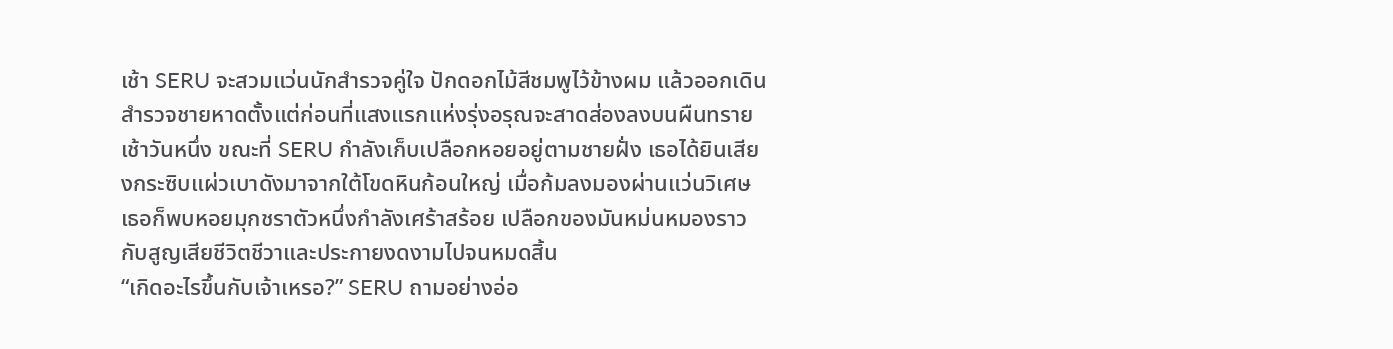เช้า SERU จะสวมแว่นนักสำรวจคู่ใจ ปักดอกไม้สีชมพูไว้ข้างผม แล้วออกเดินสำรวจชายหาดตั้งแต่ก่อนที่แสงแรกแห่งรุ่งอรุณจะสาดส่องลงบนผืนทราย
เช้าวันหนึ่ง ขณะที่ SERU กำลังเก็บเปลือกหอยอยู่ตามชายฝั่ง เธอได้ยินเสียงกระซิบแผ่วเบาดังมาจากใต้โขดหินก้อนใหญ่ เมื่อก้มลงมองผ่านแว่นวิเศษ เธอก็พบหอยมุกชราตัวหนึ่งกำลังเศร้าสร้อย เปลือกของมันหม่นหมองราวกับสูญเสียชีวิตชีวาและประกายงดงามไปจนหมดสิ้น
“เกิดอะไรขึ้นกับเจ้าเหรอ?” SERU ถามอย่างอ่อ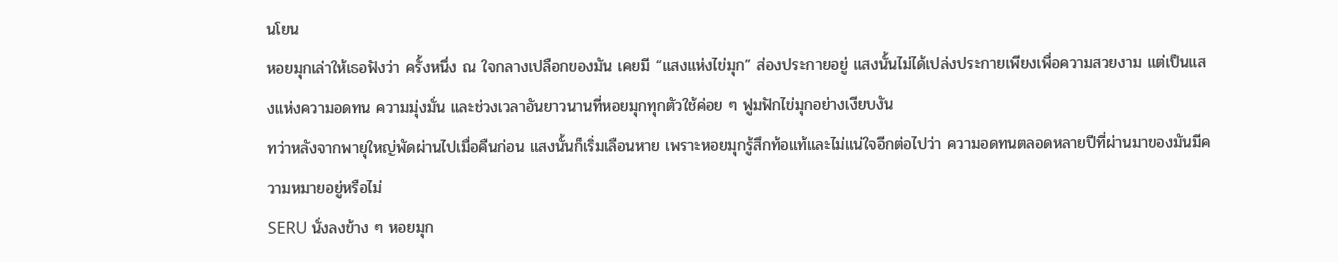นโยน
หอยมุกเล่าให้เธอฟังว่า ครั้งหนึ่ง ณ ใจกลางเปลือกของมัน เคยมี “แสงแห่งไข่มุก” ส่องประกายอยู่ แสงนั้นไม่ได้เปล่งประกายเพียงเพื่อความสวยงาม แต่เป็นแสงแห่งความอดทน ความมุ่งมั่น และช่วงเวลาอันยาวนานที่หอยมุกทุกตัวใช้ค่อย ๆ ฟูมฟักไข่มุกอย่างเงียบงัน
ทว่าหลังจากพายุใหญ่พัดผ่านไปเมื่อคืนก่อน แสงนั้นก็เริ่มเลือนหาย เพราะหอยมุกรู้สึกท้อแท้และไม่แน่ใจอีกต่อไปว่า ความอดทนตลอดหลายปีที่ผ่านมาของมันมีความหมายอยู่หรือไม่
SERU นั่งลงข้าง ๆ หอยมุก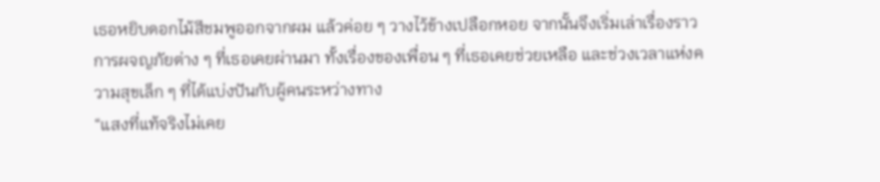เธอหยิบดอกไม้สีชมพูออกจากผม แล้วค่อย ๆ วางไว้ข้างเปลือกหอย จากนั้นจึงเริ่มเล่าเรื่องราวการผจญภัยต่าง ๆ ที่เธอเคยผ่านมา ทั้งเรื่องของเพื่อน ๆ ที่เธอเคยช่วยเหลือ และช่วงเวลาแห่งความสุขเล็ก ๆ ที่ได้แบ่งปันกับผู้คนระหว่างทาง
“แสงที่แท้จริงไม่เคย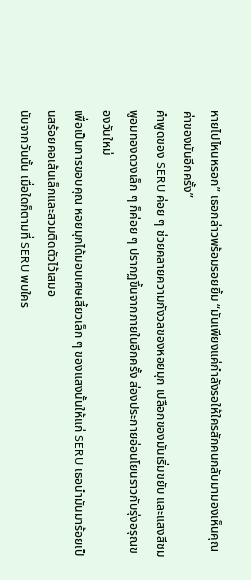หายไปไหนหรอก” เธอกล่าวพร้อมรอยยิ้ม “มันเพียงแค่กำลังรอให้ใครสักคนกลับมามองเห็นคุณค่าของมันอีกครั้ง”
คำพูดของ SERU ค่อย ๆ ช่วยคลายความกังวลของหอยมุก เปลือกของมันเริ่มขยับ และแสงสีชมพูอมทองดวงเล็ก ๆ ก็ค่อย ๆ ปรากฏขึ้นจากภายในอีกครั้ง ส่องประกายอ่อนโยนราวกับรุ่งอรุณของวันใหม่
เพื่อเป็นการขอบคุณ หอยมุกได้มอบเศษเสี้ยวเล็ก ๆ ของแสงนั้นให้แก่ SERU เธอนำมันมาร้อยเป็นสร้อยคอเส้นเล็กและสวมติดตัวไว้เสมอ
นับจากวันนั้น เมื่อใดก็ตามที่ SERU พบใคร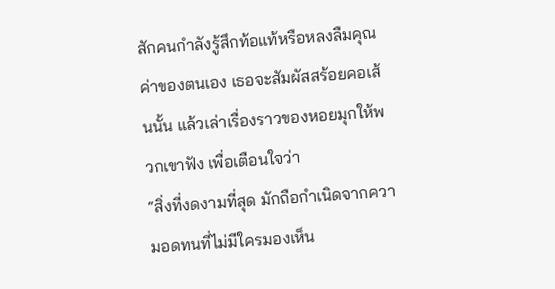สักคนกำลังรู้สึกท้อแท้หรือหลงลืมคุณค่าของตนเอง เธอจะสัมผัสสร้อยคอเส้นนั้น แล้วเล่าเรื่องราวของหอยมุกให้พวกเขาฟัง เพื่อเตือนใจว่า
“สิ่งที่งดงามที่สุด มักถือกำเนิดจากความอดทนที่ไม่มีใครมองเห็น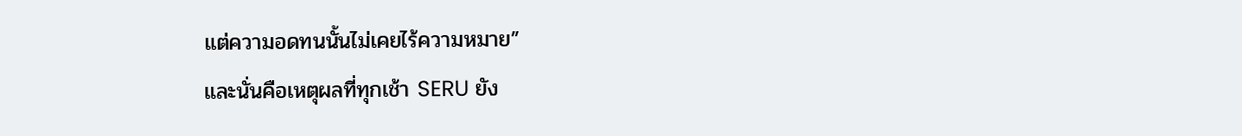แต่ความอดทนนั้นไม่เคยไร้ความหมาย”
และนั่นคือเหตุผลที่ทุกเช้า SERU ยัง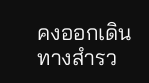คงออกเดินทางสำรว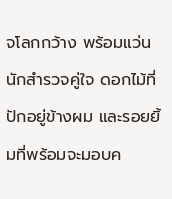จโลกกว้าง พร้อมแว่นนักสำรวจคู่ใจ ดอกไม้ที่ปักอยู่ข้างผม และรอยยิ้มที่พร้อมจะมอบค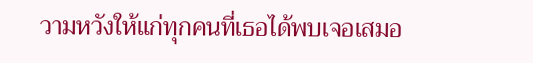วามหวังให้แก่ทุกคนที่เธอได้พบเจอเสมอ